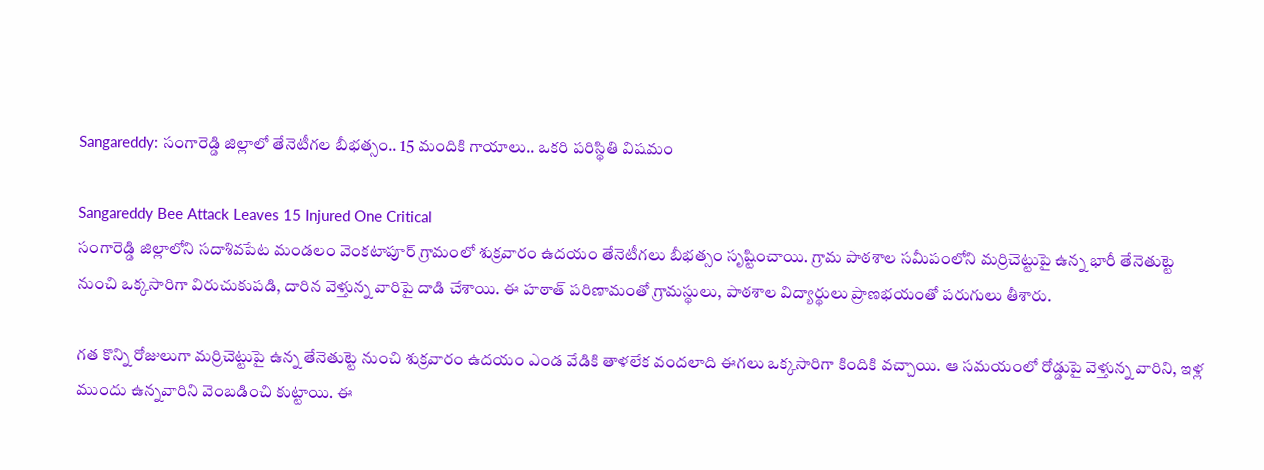Sangareddy: సంగారెడ్డి జిల్లాలో తేనెటీగల బీభత్సం.. 15 మందికి గాయాలు.. ఒకరి పరిస్థితి విషమం

Sangareddy Bee Attack Leaves 15 Injured One Critical
సంగారెడ్డి జిల్లాలోని సదాశివపేట మండలం వెంకటాపూర్ గ్రామంలో శుక్రవారం ఉదయం తేనెటీగలు బీభత్సం సృష్టించాయి. గ్రామ పాఠశాల సమీపంలోని మర్రిచెట్టుపై ఉన్న భారీ తేనెతుట్టె నుంచి ఒక్కసారిగా విరుచుకుపడి, దారిన వెళ్తున్న వారిపై దాడి చేశాయి. ఈ హఠాత్ పరిణామంతో గ్రామస్థులు, పాఠశాల విద్యార్థులు ప్రాణభయంతో పరుగులు తీశారు.

గత కొన్ని రోజులుగా మర్రిచెట్టుపై ఉన్న తేనెతుట్టె నుంచి శుక్రవారం ఉదయం ఎండ వేడికి తాళలేక వందలాది ఈగలు ఒక్కసారిగా కిందికి వచ్చాయి. ఆ సమయంలో రోడ్డుపై వెళ్తున్న వారిని, ఇళ్ల ముందు ఉన్నవారిని వెంబడించి కుట్టాయి. ఈ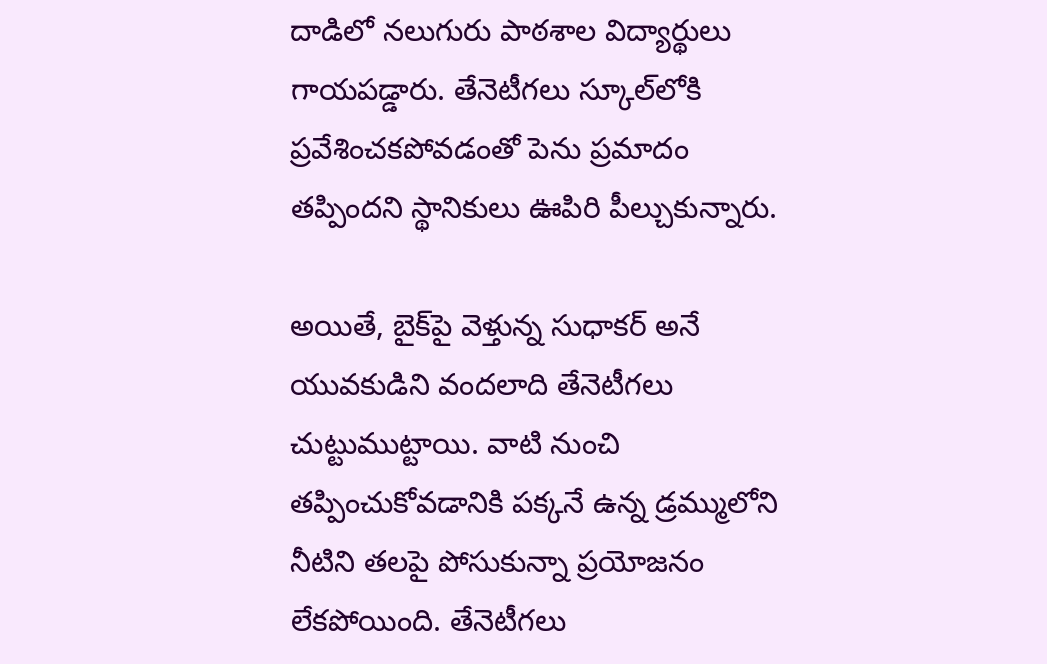దాడిలో నలుగురు పాఠశాల విద్యార్థులు గాయపడ్డారు. తేనెటీగలు స్కూల్‌లోకి ప్రవేశించకపోవడంతో పెను ప్రమాదం తప్పిందని స్థానికులు ఊపిరి పీల్చుకున్నారు.

అయితే, బైక్‌పై వెళ్తున్న సుధాకర్ అనే యువకుడిని వందలాది తేనెటీగలు చుట్టుముట్టాయి. వాటి నుంచి తప్పించుకోవడానికి పక్కనే ఉన్న డ్రమ్ములోని నీటిని తలపై పోసుకున్నా ప్రయోజనం లేకపోయింది. తేనెటీగలు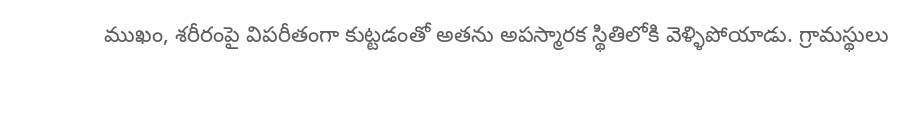ముఖం, శరీరంపై విపరీతంగా కుట్టడంతో అతను అపస్మారక స్థితిలోకి వెళ్ళిపోయాడు. గ్రామస్థులు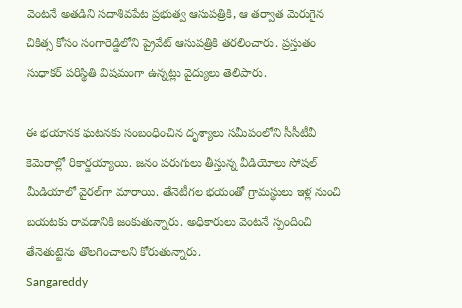వెంటనే అతడిని సదాశివపేట ప్రభుత్వ ఆసుపత్రికి, ఆ తర్వాత మెరుగైన చికిత్స కోసం సంగారెడ్డిలోని ప్రైవేట్ ఆసుపత్రికి తరలించారు. ప్రస్తుతం సుధాకర్ పరిస్థితి విషమంగా ఉన్నట్లు వైద్యులు తెలిపారు.

ఈ భయానక ఘటనకు సంబంధించిన దృశ్యాలు సమీపంలోని సీసీటీవీ కెమెరాల్లో రికార్డయ్యాయి. జనం పరుగులు తీస్తున్న వీడియోలు సోషల్ మీడియాలో వైరల్‌గా మారాయి. తేనెటీగల భయంతో గ్రామస్థులు ఇళ్ల నుంచి బయటకు రావడానికి జంకుతున్నారు. అధికారులు వెంటనే స్పందించి తేనెతుట్టెను తొలగించాలని కోరుతున్నారు.
Sangareddy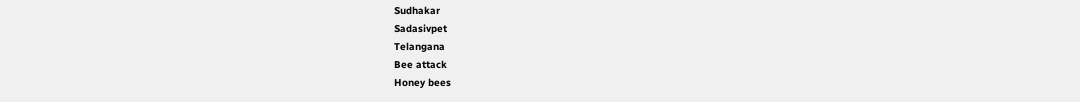Sudhakar
Sadasivpet
Telangana
Bee attack
Honey bees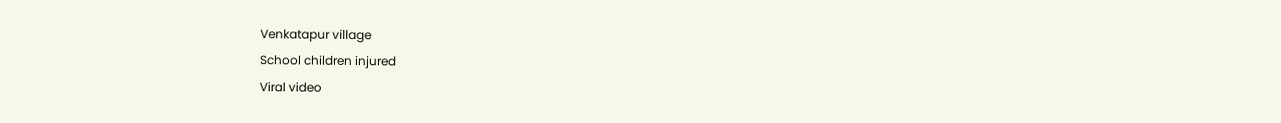Venkatapur village
School children injured
Viral video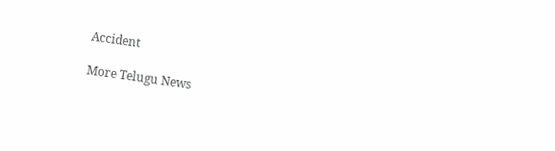Accident

More Telugu News